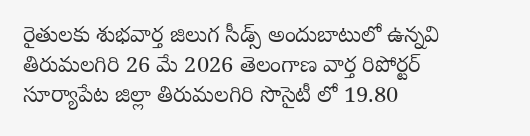రైతులకు శుభవార్త జిలుగ సీడ్స్ అందుబాటులో ఉన్నవి
తిరుమలగిరి 26 మే 2026 తెలంగాణ వార్త రిపోర్టర్
సూర్యాపేట జిల్లా తిరుమలగిరి సొసైటీ లో 19.80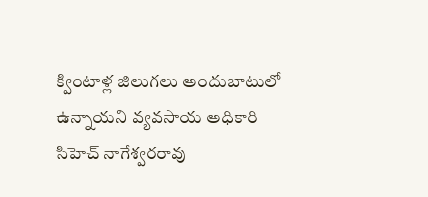క్వింటాళ్ల జిలుగలు అందుబాటులో ఉన్నాయని వ్యవసాయ అధికారి సిహెచ్ నాగేశ్వరరావు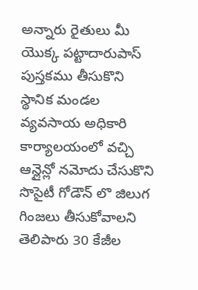అన్నారు రైతులు మీ యొక్క పట్టాదారుపాస్ పుస్తకము తీసుకొని స్థానిక మండల వ్యవసాయ అధికారి కార్యాలయంలో వచ్చి ఆన్లైన్లో నమోదు చేసుకొని సొసైటీ గోడౌన్ లొ జిలుగ గింజలు తీసుకోవాలని తెలిపారు 30 కేజీల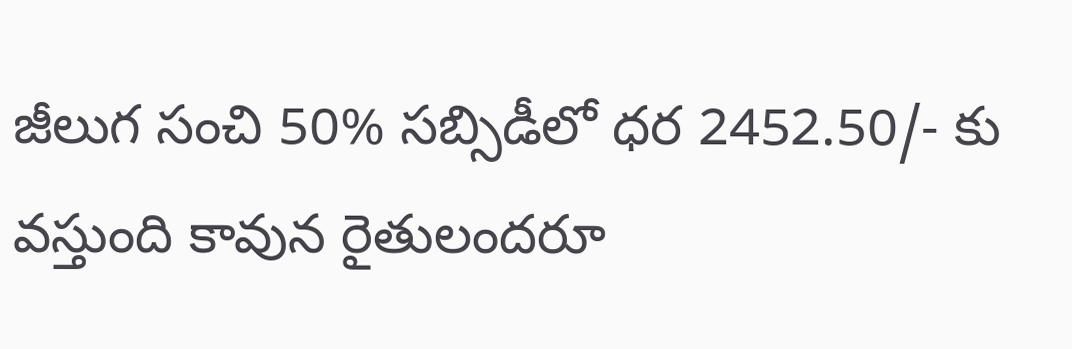జీలుగ సంచి 50% సబ్సిడీలో ధర 2452.50/- కు వస్తుంది కావున రైతులందరూ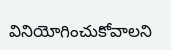వినియోగించుకోవాలని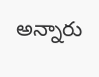అన్నారు